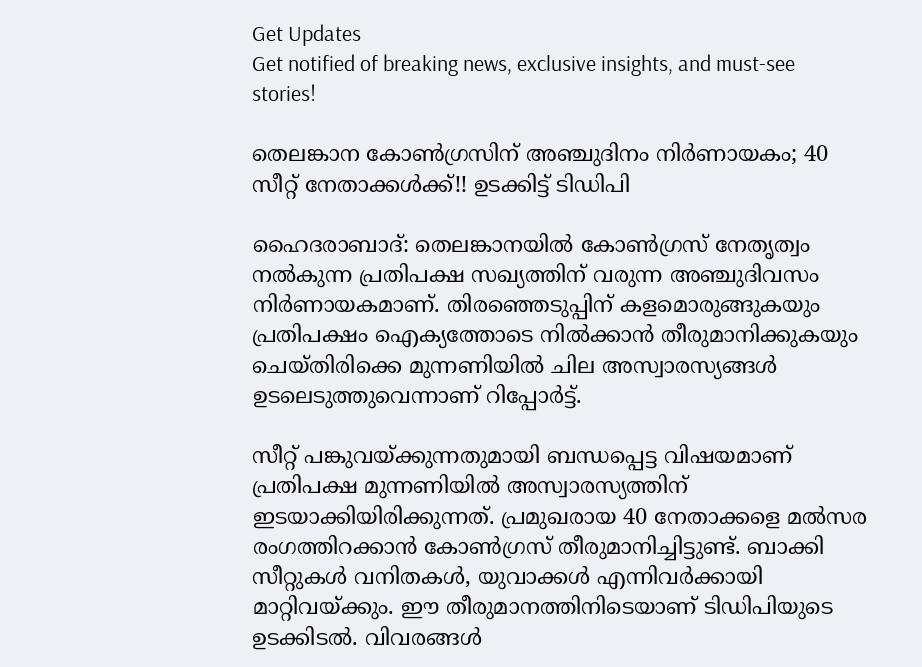Get Updates
Get notified of breaking news, exclusive insights, and must-see stories!

തെലങ്കാന കോണ്‍ഗ്രസിന് അഞ്ചുദിനം നിര്‍ണായകം; 40 സീറ്റ് നേതാക്കള്‍ക്ക്!! ഉടക്കിട്ട് ടിഡിപി

ഹൈദരാബാദ്: തെലങ്കാനയില്‍ കോണ്‍ഗ്രസ് നേതൃത്വം നല്‍കുന്ന പ്രതിപക്ഷ സഖ്യത്തിന് വരുന്ന അഞ്ചുദിവസം നിര്‍ണായകമാണ്. തിരഞ്ഞെടുപ്പിന് കളമൊരുങ്ങുകയും പ്രതിപക്ഷം ഐക്യത്തോടെ നില്‍ക്കാന്‍ തീരുമാനിക്കുകയും ചെയ്തിരിക്കെ മുന്നണിയില്‍ ചില അസ്വാരസ്യങ്ങള്‍ ഉടലെടുത്തുവെന്നാണ് റിപ്പോര്‍ട്ട്.

സീറ്റ് പങ്കുവയ്ക്കുന്നതുമായി ബന്ധപ്പെട്ട വിഷയമാണ് പ്രതിപക്ഷ മുന്നണിയില്‍ അസ്വാരസ്യത്തിന് ഇടയാക്കിയിരിക്കുന്നത്. പ്രമുഖരായ 40 നേതാക്കളെ മല്‍സര രംഗത്തിറക്കാന്‍ കോണ്‍ഗ്രസ് തീരുമാനിച്ചിട്ടുണ്ട്. ബാക്കി സീറ്റുകള്‍ വനിതകള്‍, യുവാക്കള്‍ എന്നിവര്‍ക്കായി മാറ്റിവയ്ക്കും. ഈ തീരുമാനത്തിനിടെയാണ് ടിഡിപിയുടെ ഉടക്കിടല്‍. വിവരങ്ങള്‍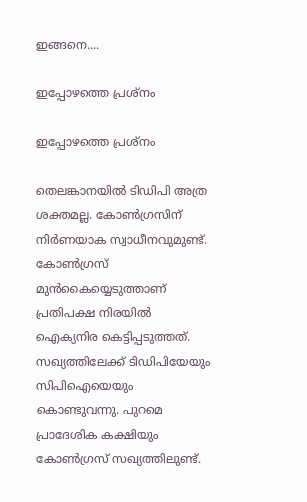ഇങ്ങനെ....

ഇപ്പോഴത്തെ പ്രശ്‌നം

ഇപ്പോഴത്തെ പ്രശ്‌നം

തെലങ്കാനയില്‍ ടിഡിപി അത്ര ശക്തമല്ല. കോണ്‍ഗ്രസിന് നിര്‍ണയാക സ്വാധീനവുമുണ്ട്. കോണ്‍ഗ്രസ് മുന്‍കൈയ്യെടുത്താണ് പ്രതിപക്ഷ നിരയില്‍ ഐക്യനിര കെട്ടിപ്പടുത്തത്. സഖ്യത്തിലേക്ക് ടിഡിപിയേയും സിപിഐയെയും കൊണ്ടുവന്നു. പുറമെ പ്രാദേശിക കക്ഷിയും കോണ്‍ഗ്രസ് സഖ്യത്തിലുണ്ട്.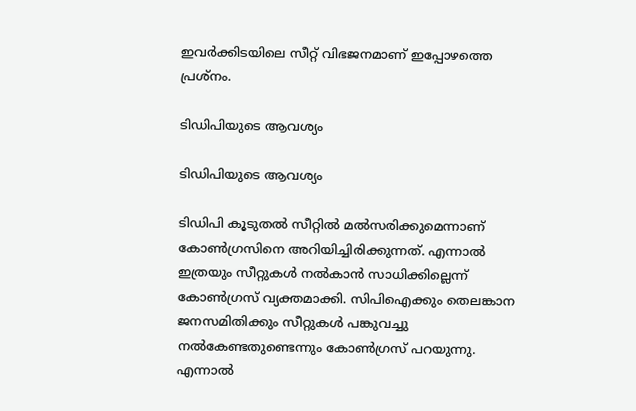ഇവര്‍ക്കിടയിലെ സീറ്റ് വിഭജനമാണ് ഇപ്പോഴത്തെ പ്രശ്‌നം.

ടിഡിപിയുടെ ആവശ്യം

ടിഡിപിയുടെ ആവശ്യം

ടിഡിപി കൂടുതല്‍ സീറ്റില്‍ മല്‍സരിക്കുമെന്നാണ് കോണ്‍ഗ്രസിനെ അറിയിച്ചിരിക്കുന്നത്. എന്നാല്‍ ഇത്രയും സീറ്റുകള്‍ നല്‍കാന്‍ സാധിക്കില്ലെന്ന് കോണ്‍ഗ്രസ് വ്യക്തമാക്കി. സിപിഐക്കും തെലങ്കാന ജനസമിതിക്കും സീറ്റുകള്‍ പങ്കുവച്ചു നല്‍കേണ്ടതുണ്ടെന്നും കോണ്‍ഗ്രസ് പറയുന്നു. എന്നാല്‍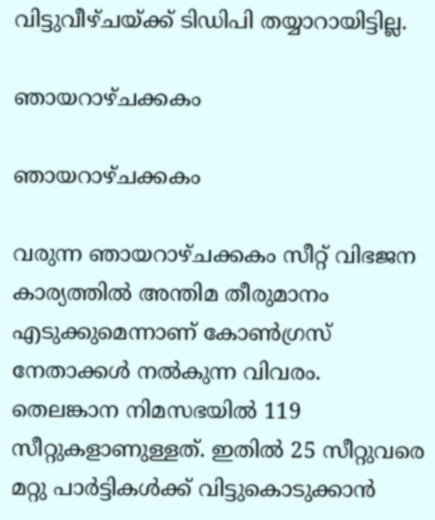വിട്ടുവീഴ്ചയ്ക്ക് ടിഡിപി തയ്യാറായിട്ടില്ല.

ഞായറാഴ്ചക്കകം

ഞായറാഴ്ചക്കകം

വരുന്ന ഞായറാഴ്ചക്കകം സീറ്റ് വിഭജന കാര്യത്തില്‍ അന്തിമ തീരുമാനം എടുക്കുമെന്നാണ് കോണ്‍ഗ്രസ് നേതാക്കള്‍ നല്‍കുന്ന വിവരം. തെലങ്കാന നിമസഭയില്‍ 119 സീറ്റുകളാണുള്ളത്. ഇതില്‍ 25 സീറ്റുവരെ മറ്റു പാര്‍ട്ടികള്‍ക്ക് വിട്ടുകൊടുക്കാന്‍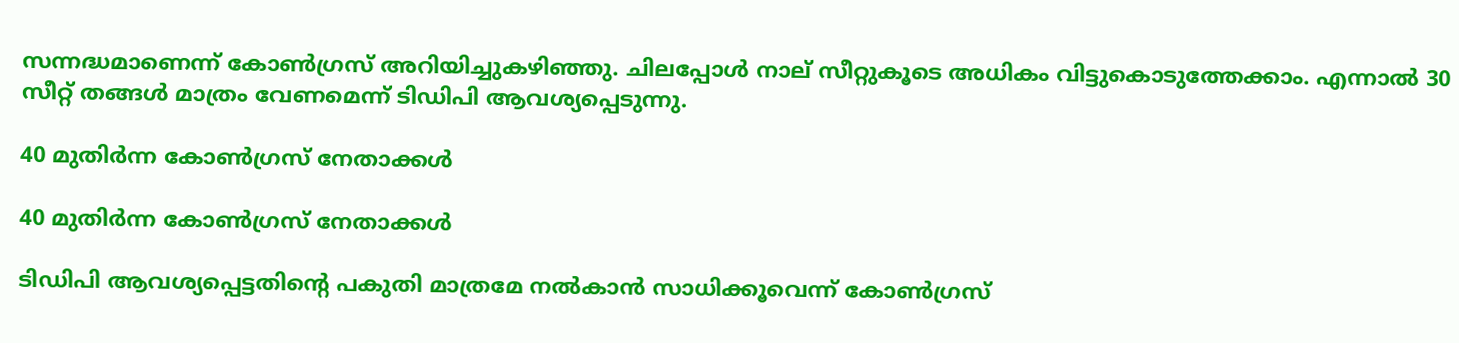സന്നദ്ധമാണെന്ന് കോണ്‍ഗ്രസ് അറിയിച്ചുകഴിഞ്ഞു. ചിലപ്പോള്‍ നാല് സീറ്റുകൂടെ അധികം വിട്ടുകൊടുത്തേക്കാം. എന്നാല്‍ 30 സീറ്റ് തങ്ങള്‍ മാത്രം വേണമെന്ന് ടിഡിപി ആവശ്യപ്പെടുന്നു.

40 മുതിര്‍ന്ന കോണ്‍ഗ്രസ് നേതാക്കള്‍

40 മുതിര്‍ന്ന കോണ്‍ഗ്രസ് നേതാക്കള്‍

ടിഡിപി ആവശ്യപ്പെട്ടതിന്റെ പകുതി മാത്രമേ നല്‍കാന്‍ സാധിക്കൂവെന്ന് കോണ്‍ഗ്രസ്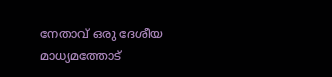നേതാവ് ഒരു ദേശീയ മാധ്യമത്തോട്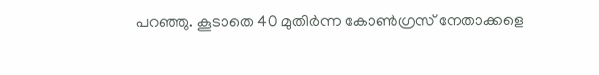പറഞ്ഞു. കൂടാതെ 40 മുതിര്‍ന്ന കോണ്‍ഗ്രസ് നേതാക്കളെ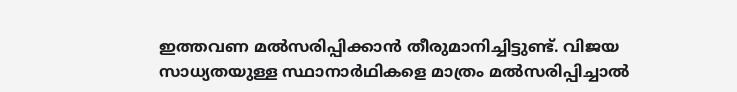ഇത്തവണ മല്‍സരിപ്പിക്കാന്‍ തീരുമാനിച്ചിട്ടുണ്ട്. വിജയ സാധ്യതയുള്ള സ്ഥാനാര്‍ഥികളെ മാത്രം മല്‍സരിപ്പിച്ചാല്‍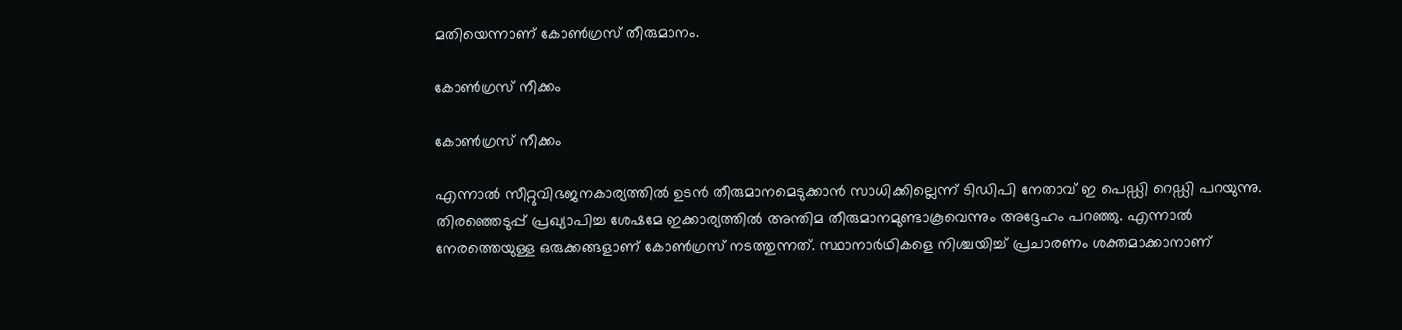മതിയെന്നാണ് കോണ്‍ഗ്രസ് തീരുമാനം.

കോണ്‍ഗ്രസ് നീക്കം

കോണ്‍ഗ്രസ് നീക്കം

എന്നാല്‍ സീറ്റുവിഭജനകാര്യത്തില്‍ ഉടന്‍ തീരുമാനമെടുക്കാന്‍ സാധിക്കില്ലെന്ന് ടിഡിപി നേതാവ് ഇ പെഡ്ഡി റെഡ്ഡി പറയുന്നു. തിരഞ്ഞെടുപ്പ് പ്രഖ്യാപിച്ച ശേഷമേ ഇക്കാര്യത്തില്‍ അന്തിമ തീരുമാനമുണ്ടാകൂവെന്നും അദ്ദേഹം പറഞ്ഞു. എന്നാല്‍ നേരത്തെയുള്ള ഒരുക്കങ്ങളാണ് കോണ്‍ഗ്രസ് നടത്തുന്നത്. സ്ഥാനാര്‍ഥികളെ നിശ്ചയിച്ച് പ്രചാരണം ശക്തമാക്കാനാണ്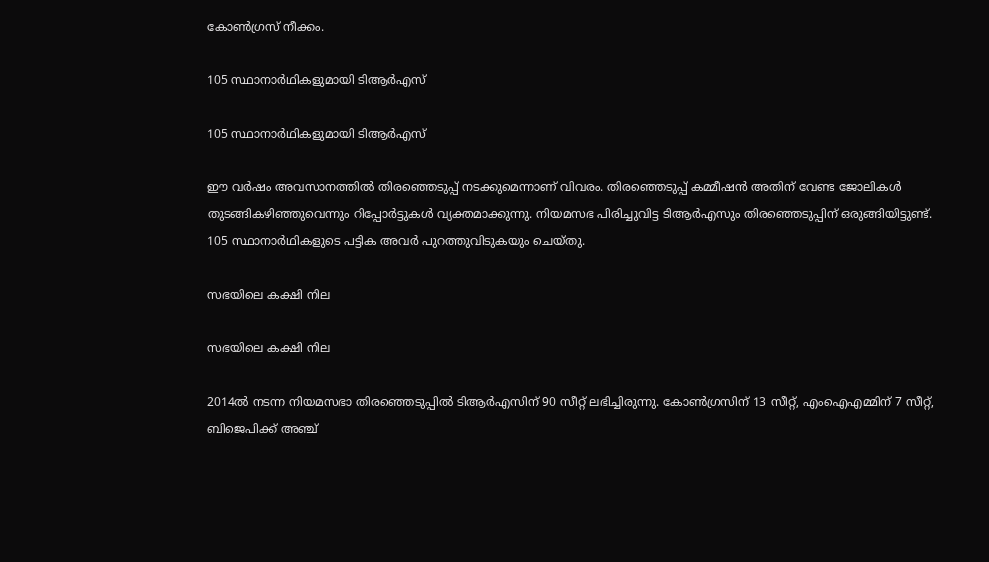കോണ്‍ഗ്രസ് നീക്കം.

105 സ്ഥാനാര്‍ഥികളുമായി ടിആര്‍എസ്

105 സ്ഥാനാര്‍ഥികളുമായി ടിആര്‍എസ്

ഈ വര്‍ഷം അവസാനത്തില്‍ തിരഞ്ഞെടുപ്പ് നടക്കുമെന്നാണ് വിവരം. തിരഞ്ഞെടുപ്പ് കമ്മീഷന്‍ അതിന് വേണ്ട ജോലികള്‍ തുടങ്ങികഴിഞ്ഞുവെന്നും റിപ്പോര്‍ട്ടുകള്‍ വ്യക്തമാക്കുന്നു. നിയമസഭ പിരിച്ചുവിട്ട ടിആര്‍എസും തിരഞ്ഞെടുപ്പിന് ഒരുങ്ങിയിട്ടുണ്ട്. 105 സ്ഥാനാര്‍ഥികളുടെ പട്ടിക അവര്‍ പുറത്തുവിടുകയും ചെയ്തു.

സഭയിലെ കക്ഷി നില

സഭയിലെ കക്ഷി നില

2014ല്‍ നടന്ന നിയമസഭാ തിരഞ്ഞെടുപ്പില്‍ ടിആര്‍എസിന് 90 സീറ്റ് ലഭിച്ചിരുന്നു. കോണ്‍ഗ്രസിന് 13 സീറ്റ്, എംഐഎമ്മിന് 7 സീറ്റ്, ബിജെപിക്ക് അഞ്ച്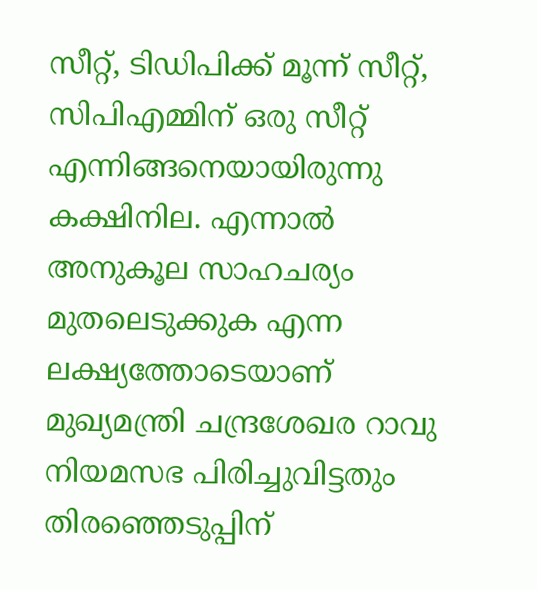സീറ്റ്, ടിഡിപിക്ക് മൂന്ന് സീറ്റ്, സിപിഎമ്മിന് ഒരു സീറ്റ് എന്നിങ്ങനെയായിരുന്നു കക്ഷിനില. എന്നാല്‍ അനുകൂല സാഹചര്യം മുതലെടുക്കുക എന്ന ലക്ഷ്യത്തോടെയാണ് മുഖ്യമന്ത്രി ചന്ദ്രശേഖര റാവു നിയമസഭ പിരിച്ചുവിട്ടതും തിരഞ്ഞെടുപ്പിന്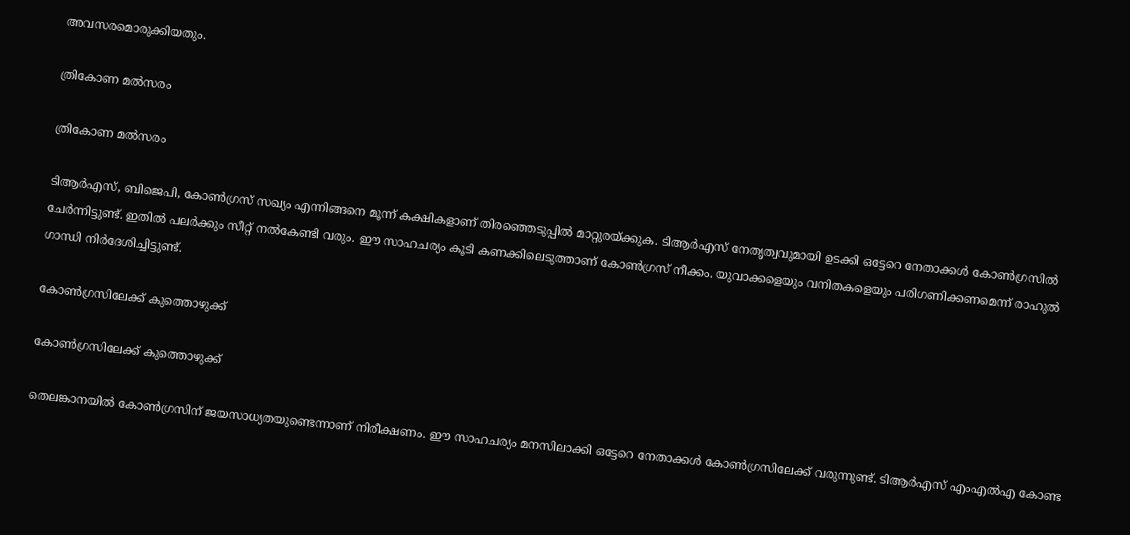അവസരമൊരുക്കിയതും.

ത്രികോണ മല്‍സരം

ത്രികോണ മല്‍സരം

ടിആര്‍എസ്, ബിജെപി, കോണ്‍ഗ്രസ് സഖ്യം എന്നിങ്ങനെ മൂന്ന് കക്ഷികളാണ് തിരഞ്ഞെടുപ്പില്‍ മാറ്റുരയ്ക്കുക. ടിആര്‍എസ് നേതൃത്വവുമായി ഉടക്കി ഒട്ടേറെ നേതാക്കള്‍ കോണ്‍ഗ്രസില്‍ ചേര്‍ന്നിട്ടുണ്ട്. ഇതില്‍ പലര്‍ക്കും സീറ്റ് നല്‍കേണ്ടി വരും. ഈ സാഹചര്യം കൂടി കണക്കിലെടുത്താണ് കോണ്‍ഗ്രസ് നീക്കം. യുവാക്കളെയും വനിതകളെയും പരിഗണിക്കണമെന്ന് രാഹുല്‍ ഗാന്ധി നിര്‍ദേശിച്ചിട്ടുണ്ട്.

കോണ്‍ഗ്രസിലേക്ക് കുത്തൊഴുക്ക്

കോണ്‍ഗ്രസിലേക്ക് കുത്തൊഴുക്ക്

തെലങ്കാനയില്‍ കോണ്‍ഗ്രസിന് ജയസാധ്യതയുണ്ടെന്നാണ് നിരീക്ഷണം. ഈ സാഹചര്യം മനസിലാക്കി ഒട്ടേറെ നേതാക്കള്‍ കോണ്‍ഗ്രസിലേക്ക് വരുന്നുണ്ട്. ടിആര്‍എസ് എംഎല്‍എ കോണ്ട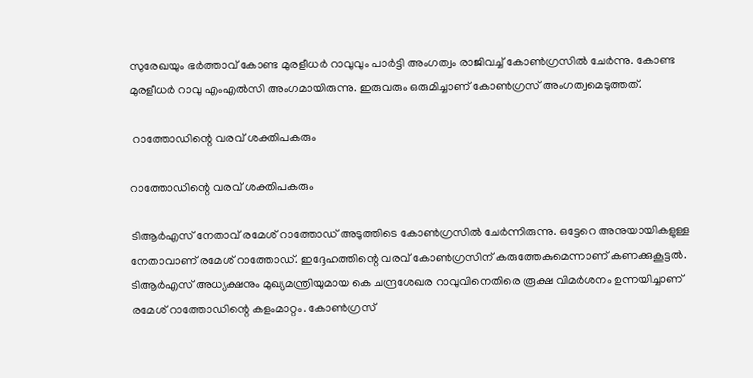സുരേഖയും ഭര്‍ത്താവ് കോണ്ട മുരളീധര്‍ റാവുവും പാര്‍ട്ടി അംഗത്വം രാജിവച്ച് കോണ്‍ഗ്രസില്‍ ചേര്‍ന്നു. കോണ്ട മുരളീധര്‍ റാവു എംഎല്‍സി അംഗമായിരുന്നു. ഇരുവരും ഒരുമിച്ചാണ് കോണ്‍ഗ്രസ് അംഗത്വമെടുത്തത്.

 റാത്തോഡിന്റെ വരവ് ശക്തിപകരും

റാത്തോഡിന്റെ വരവ് ശക്തിപകരും

ടിആര്‍എസ് നേതാവ് രമേശ് റാത്തോഡ് അടുത്തിടെ കോണ്‍ഗ്രസില്‍ ചേര്‍ന്നിരുന്നു. ഒട്ടേറെ അനുയായികളുള്ള നേതാവാണ് രമേശ് റാത്തോഡ്. ഇദ്ദേഹത്തിന്റെ വരവ് കോണ്‍ഗ്രസിന് കരുത്തേകുമെന്നാണ് കണക്കുകൂട്ടല്‍. ടിആര്‍എസ് അധ്യക്ഷനും മുഖ്യമന്ത്രിയുമായ കെ ചന്ദ്രശേഖര റാവുവിനെതിരെ രൂക്ഷ വിമര്‍ശനം ഉന്നയിച്ചാണ് രമേശ് റാത്തോഡിന്റെ കളംമാറ്റം. കോണ്‍ഗ്രസ്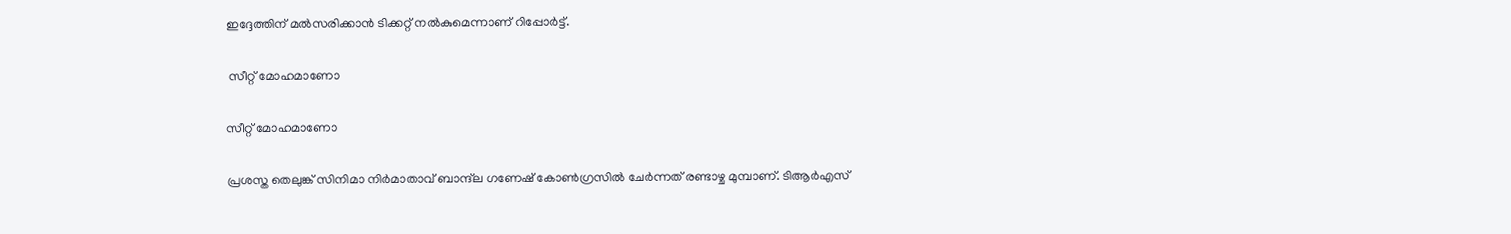ഇദ്ദേത്തിന് മല്‍സരിക്കാന്‍ ടിക്കറ്റ് നല്‍കുമെന്നാണ് റിപ്പോര്‍ട്ട്.

 സീറ്റ് മോഹമാണോ

സീറ്റ് മോഹമാണോ

പ്രശസ്ത തെലുങ്ക് സിനിമാ നിര്‍മാതാവ് ബാന്ദ്‌ല ഗണേഷ് കോണ്‍ഗ്രസില്‍ ചേര്‍ന്നത് രണ്ടാഴ്ച മുമ്പാണ്. ടിആര്‍എസ്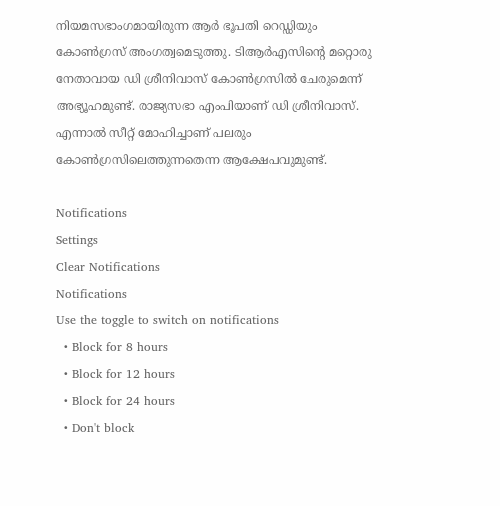നിയമസഭാംഗമായിരുന്ന ആര്‍ ഭൂപതി റെഡ്ഡിയും കോണ്‍ഗ്രസ് അംഗത്വമെടുത്തു. ടിആര്‍എസിന്റെ മറ്റൊരു നേതാവായ ഡി ശ്രീനിവാസ് കോണ്‍ഗ്രസില്‍ ചേരുമെന്ന് അഭ്യൂഹമുണ്ട്. രാജ്യസഭാ എംപിയാണ് ഡി ശ്രീനിവാസ്. എന്നാല്‍ സീറ്റ് മോഹിച്ചാണ് പലരും കോണ്‍ഗ്രസിലെത്തുന്നതെന്ന ആക്ഷേപവുമുണ്ട്.

Notifications
Settings
Clear Notifications
Notifications
Use the toggle to switch on notifications
  • Block for 8 hours
  • Block for 12 hours
  • Block for 24 hours
  • Don't block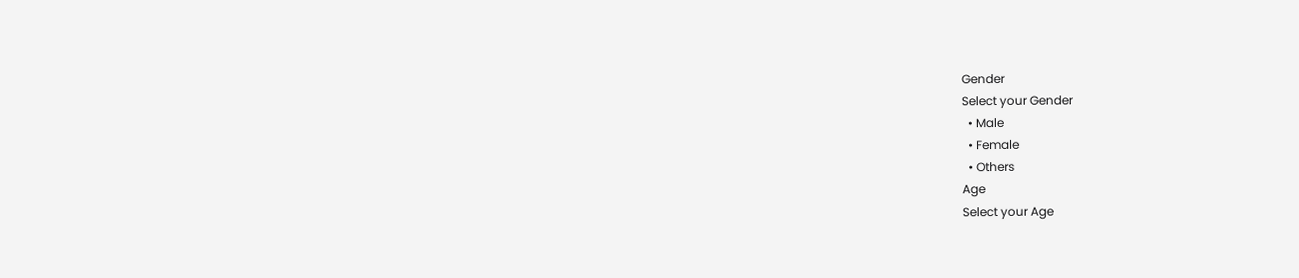Gender
Select your Gender
  • Male
  • Female
  • Others
Age
Select your Age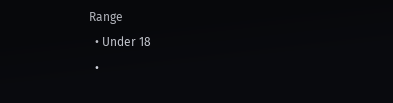Range
  • Under 18
  •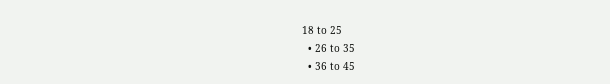18 to 25
  • 26 to 35
  • 36 to 45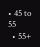• 45 to 55
  • 55+